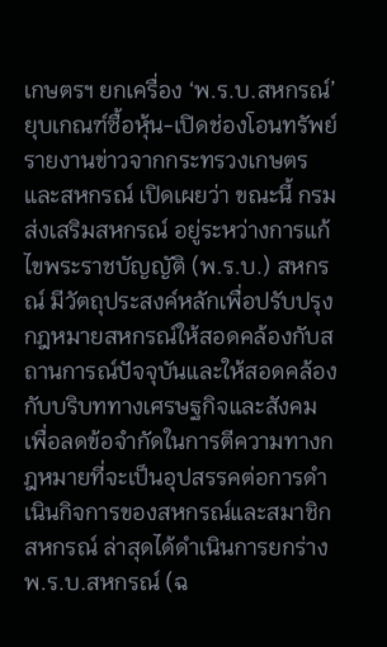เกษตรฯ ยกเครื่อง ‘พ.ร.บ.สหกรณ์’ ยุบเกณฑ์ซื้อหุ้น-เปิดช่องโอนทรัพย์
รายงานข่าวจากกระทรวงเกษตรและสหกรณ์ เปิดเผยว่า ขณะนี้ กรมส่งเสริมสหกรณ์ อยู่ระหว่างการแก้ไขพระราชบัญญัติ (พ.ร.บ.) สหกรณ์ มีวัตถุประสงค์หลักเพื่อปรับปรุงกฎหมายสหกรณ์ให้สอดคล้องกับสถานการณ์ปัจจุบันและให้สอดคล้องกับบริบททางเศรษฐกิจและสังคม เพื่อลดข้อจำกัดในการตีความทางกฎหมายที่จะเป็นอุปสรรคต่อการดำเนินกิจการของสหกรณ์และสมาชิกสหกรณ์ ล่าสุดได้ดำเนินการยกร่าง พ.ร.บ.สหกรณ์ (ฉ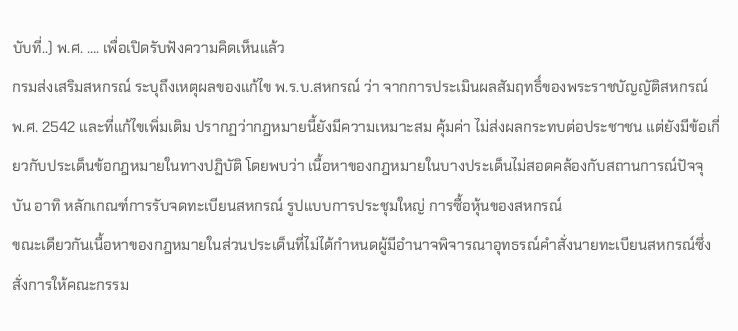บับที่..) พ.ศ. …. เพื่อเปิดรับฟังความคิดเห็นแล้ว
กรมส่งเสริมสหกรณ์ ระบุถึงเหตุผลของแก้ไข พ.ร.บ.สหกรณ์ ว่า จากการประเมินผลสัมฤทธิ์ของพระราชบัญญัติสหกรณ์ พ.ศ. 2542 และที่แก้ไขเพิ่มเติม ปรากฏว่ากฎหมายนี้ยังมีความเหมาะสม คุ้มค่า ไม่ส่งผลกระทบต่อประชาชน แต่ยังมีข้อเกี่ยวกับประเด็นข้อกฎหมายในทางปฏิบัติ โดยพบว่า เนื้อหาของกฎหมายในบางประเด็นไม่สอดคล้องกับสถานการณ์ปัจจุบัน อาทิ หลักเกณฑ์การรับจดทะเบียนสหกรณ์ รูปแบบการประชุมใหญ่ การซื้อหุ้นของสหกรณ์
ขณะเดียวกันเนื้อหาของกฎหมายในส่วนประเด็นที่ไม่ได้กำหนดผู้มีอำนาจพิจารณาอุทธรณ์คำสั่งนายทะเบียนสหกรณ์ซึ่งสั่งการให้คณะกรรม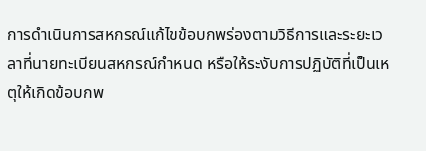การดำเนินการสหกรณ์แก้ไขข้อบกพร่องตามวิธีการและระยะเวลาที่นายทะเบียนสหกรณ์กำหนด หรือให้ระงับการปฏิบัติที่เป็นเหตุให้เกิดข้อบกพ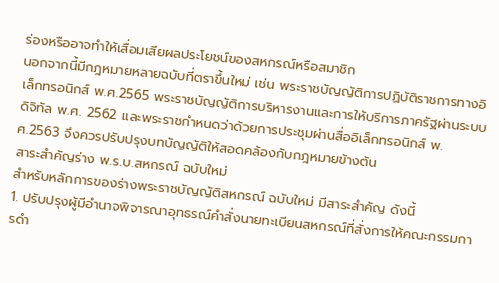ร่องหรืออาจทำให้เสื่อมเสียผลประโยชน์ของสหกรณ์หรือสมาชิก
นอกจากนี้มีกฎหมายหลายฉบับที่ตราขึ้นใหม่ เช่น พระราชบัญญัติการปฏิบัติราชการทางอิเล็กทรอนิกส์ พ.ศ.2565 พระราชบัญญัติการบริหารงานและการให้บริการภาครัฐผ่านระบบดิจิทัล พ.ศ. 2562 และพระราชกำหนดว่าด้วยการประชุมผ่านสื่ออิเล็กทรอนิกส์ พ.ศ.2563 จึงควรปรับปรุงบทบัญญัติให้สอดคล้องกับกฎหมายข้างต้น
สาระสำคัญร่าง พ.ร.บ.สหกรณ์ ฉบับใหม่
สำหรับหลักการของร่างพระราชบัญญัติสหกรณ์ ฉบับใหม่ มีสาระสำคัญ ดังนี้
1. ปรับปรุงผู้มีอำนาจพิจารณาอุทธรณ์คำสั่งนายทะเบียนสหกรณ์ที่สั่งการให้คณะกรรมการดำ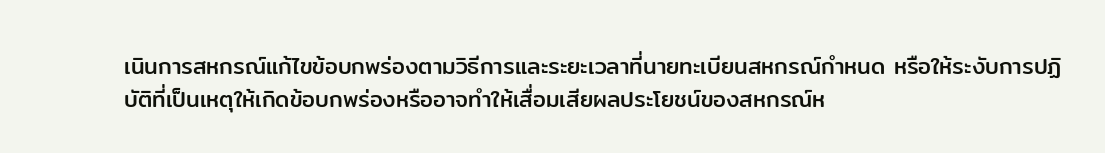เนินการสหกรณ์แก้ไขข้อบกพร่องตามวิธีการและระยะเวลาที่นายทะเบียนสหกรณ์กำหนด หรือให้ระงับการปฏิบัติที่เป็นเหตุให้เกิดข้อบกพร่องหรืออาจทำให้เสื่อมเสียผลประโยชน์ของสหกรณ์ห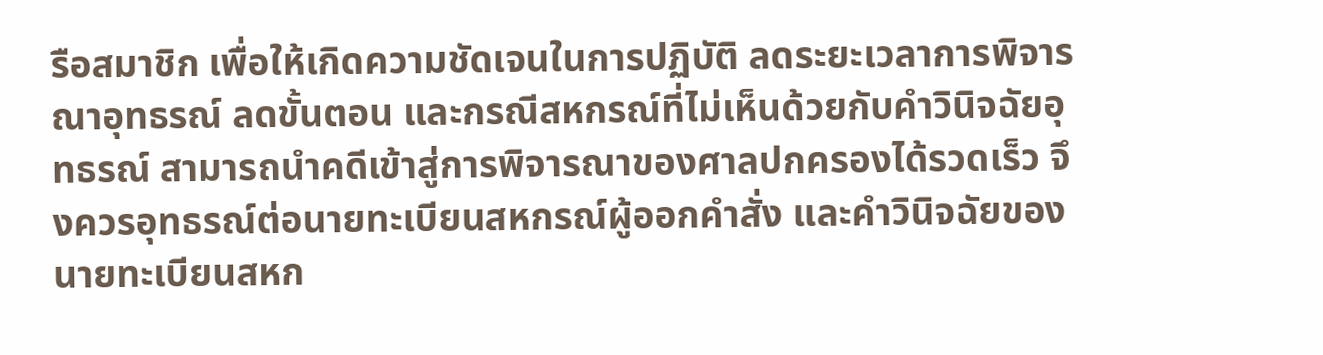รือสมาชิก เพื่อให้เกิดความชัดเจนในการปฏิบัติ ลดระยะเวลาการพิจารณาอุทธรณ์ ลดขั้นตอน และกรณีสหกรณ์ที่ไม่เห็นด้วยกับคำวินิจฉัยอุทธรณ์ สามารถนำคดีเข้าสู่การพิจารณาของศาลปกครองได้รวดเร็ว จึงควรอุทธรณ์ต่อนายทะเบียนสหกรณ์ผู้ออกคำสั่ง และคำวินิจฉัยของนายทะเบียนสหก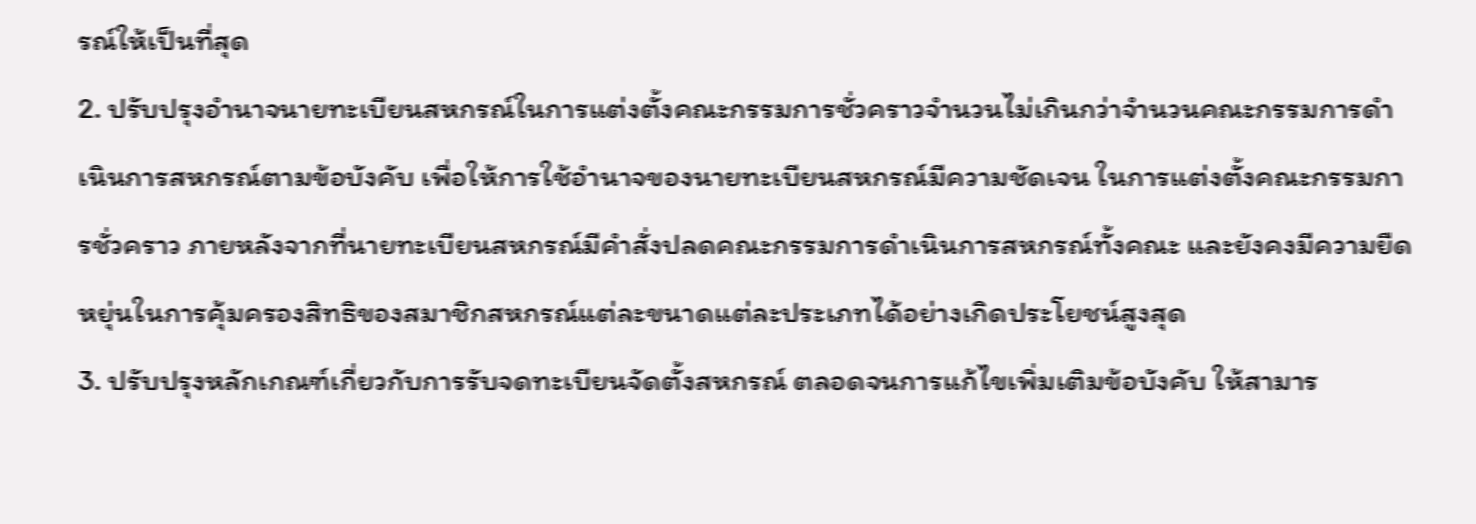รณ์ให้เป็นที่สุด
2. ปรับปรุงอำนาจนายทะเบียนสหกรณ์ในการแต่งตั้งคณะกรรมการชั่วคราวจำนวนไม่เกินกว่าจำนวนคณะกรรมการดำเนินการสหกรณ์ตามข้อบังคับ เพื่อให้การใช้อำนาจของนายทะเบียนสหกรณ์มีความชัดเจน ในการแต่งตั้งคณะกรรมการชั่วคราว ภายหลังจากที่นายทะเบียนสหกรณ์มีคำสั่งปลดคณะกรรมการดำเนินการสหกรณ์ทั้งคณะ และยังคงมีความยืดหยุ่นในการคุ้มครองสิทธิของสมาชิกสหกรณ์แต่ละขนาดแต่ละประเภทได้อย่างเกิดประโยชน์สูงสุด
3. ปรับปรุงหลักเกณฑ์เกี่ยวกับการรับจดทะเบียนจัดตั้งสหกรณ์ ตลอดจนการแก้ไขเพิ่มเติมข้อบังคับ ให้สามาร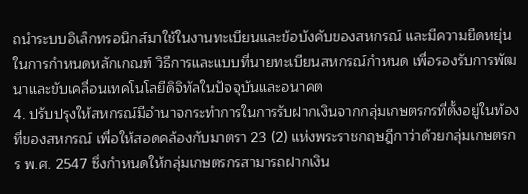ถนำระบบอิเล็กทรอนิกส์มาใช้ในงานทะเบียนและข้อบังคับของสหกรณ์ และมีความยืดหยุ่น ในการกำหนดหลักเกณฑ์ วิธีการและแบบที่นายทะเบียนสหกรณ์กำหนด เพื่อรองรับการพัฒนาและขับเคลื่อนเทคโนโลยีดิจิทัลในปัจจุบันและอนาคต
4. ปรับปรุงให้สหกรณ์มีอำนาจกระทำการในการรับฝากเงินจากกลุ่มเกษตรกรที่ตั้งอยู่ในท้องที่ของสหกรณ์ เพื่อให้สอดคล้องกับมาตรา 23 (2) แห่งพระราชกฤษฎีกาว่าด้วยกลุ่มเกษตรกร พ.ศ. 2547 ซึ่งกำหนดให้กลุ่มเกษตรกรสามารถฝากเงิน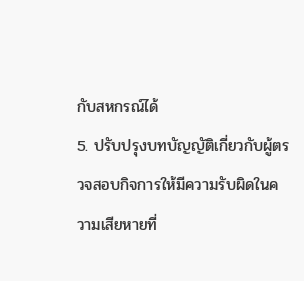กับสหกรณ์ได้
5. ปรับปรุงบทบัญญัติเกี่ยวกับผู้ตรวจสอบกิจการให้มีความรับผิดในความเสียหายที่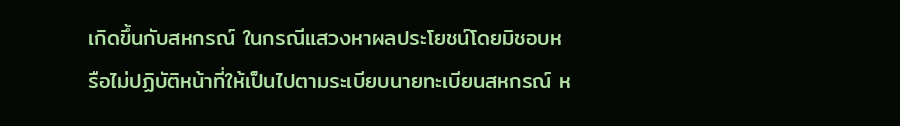เกิดขึ้นกับสหกรณ์ ในกรณีแสวงหาผลประโยชน์โดยมิชอบหรือไม่ปฏิบัติหน้าที่ให้เป็นไปตามระเบียบนายทะเบียนสหกรณ์ ห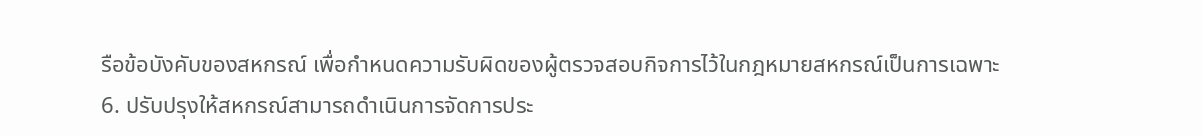รือข้อบังคับของสหกรณ์ เพื่อกำหนดความรับผิดของผู้ตรวจสอบกิจการไว้ในกฎหมายสหกรณ์เป็นการเฉพาะ
6. ปรับปรุงให้สหกรณ์สามารถดำเนินการจัดการประ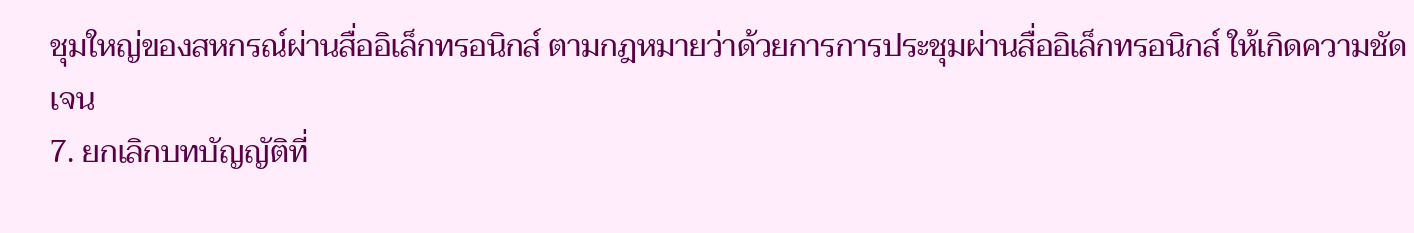ชุมใหญ่ของสหกรณ์ผ่านสื่ออิเล็กทรอนิกส์ ตามกฎหมายว่าด้วยการการประชุมผ่านสื่ออิเล็กทรอนิกส์ ให้เกิดความชัดเจน
7. ยกเลิกบทบัญญัติที่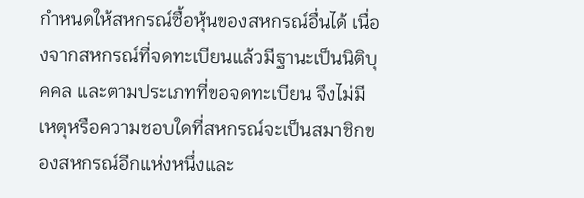กำหนดให้สหกรณ์ซื้อหุ้นของสหกรณ์อื่นได้ เนื่องจากสหกรณ์ที่จดทะเบียนแล้วมีฐานะเป็นนิติบุคคล และตามประเภทที่ขอจดทะเบียน จึงไม่มีเหตุหรือความชอบใดที่สหกรณ์จะเป็นสมาชิกของสหกรณ์อีกแห่งหนึ่งและ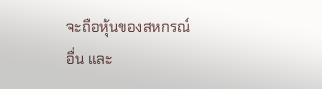จะถือหุ้นของสหกรณ์อื่น และ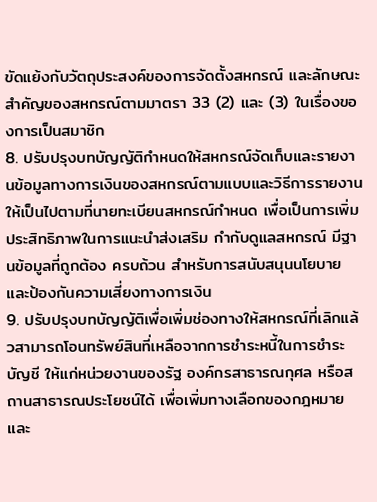ขัดแย้งกับวัตถุประสงค์ของการจัดตั้งสหกรณ์ และลักษณะสำคัญของสหกรณ์ตามมาตรา 33 (2) และ (3) ในเรื่องของการเป็นสมาชิก
8. ปรับปรุงบทบัญญัติกำหนดให้สหกรณ์จัดเก็บและรายงานข้อมูลทางการเงินของสหกรณ์ตามแบบและวิธีการรายงานให้เป็นไปตามที่นายทะเบียนสหกรณ์กำหนด เพื่อเป็นการเพิ่มประสิทธิภาพในการแนะนำส่งเสริม กำกับดูแลสหกรณ์ มีฐานข้อมูลที่ถูกต้อง ครบถ้วน สำหรับการสนับสนุนนโยบายและป้องกันความเสี่ยงทางการเงิน
9. ปรับปรุงบทบัญญัติเพื่อเพิ่มช่องทางให้สหกรณ์ที่เลิกแล้วสามารถโอนทรัพย์สินที่เหลือจากการชำระหนี้ในการชำระบัญชี ให้แก่หน่วยงานของรัฐ องค์กรสาธารณกุศล หรือสถานสาธารณประโยชน์ได้ เพื่อเพิ่มทางเลือกของกฎหมายและ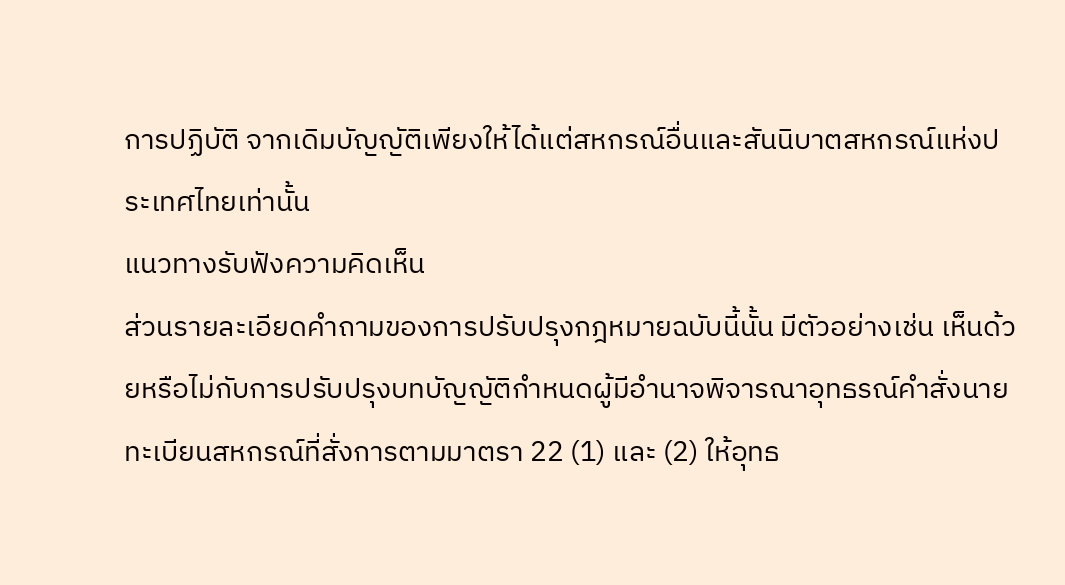การปฏิบัติ จากเดิมบัญญัติเพียงให้ได้แต่สหกรณ์อื่นและสันนิบาตสหกรณ์แห่งประเทศไทยเท่านั้น
แนวทางรับฟังความคิดเห็น
ส่วนรายละเอียดคำถามของการปรับปรุงกฎหมายฉบับนี้นั้น มีตัวอย่างเช่น เห็นด้วยหรือไม่กับการปรับปรุงบทบัญญัติกำหนดผู้มีอำนาจพิจารณาอุทธรณ์คำสั่งนายทะเบียนสหกรณ์ที่สั่งการตามมาตรา 22 (1) และ (2) ให้อุทธ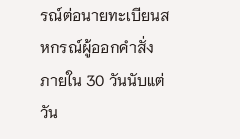รณ์ต่อนายทะเบียนสหกรณ์ผู้ออกคำสั่ง ภายใน 30 วันนับแต่วัน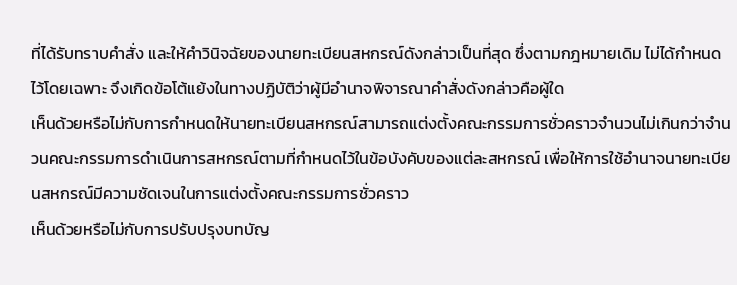ที่ได้รับทราบคำสั่ง และให้คำวินิจฉัยของนายทะเบียนสหกรณ์ดังกล่าวเป็นที่สุด ซึ่งตามกฎหมายเดิม ไม่ได้กำหนดไว้โดยเฉพาะ จึงเกิดข้อโต้แย้งในทางปฏิบัติว่าผู้มีอำนาจพิจารณาคำสั่งดังกล่าวคือผู้ใด
เห็นด้วยหรือไม่กับการกำหนดให้นายทะเบียนสหกรณ์สามารถแต่งตั้งคณะกรรมการชั่วคราวจำนวนไม่เกินกว่าจำนวนคณะกรรมการดำเนินการสหกรณ์ตามที่กำหนดไว้ในข้อบังคับของแต่ละสหกรณ์ เพื่อให้การใช้อำนาจนายทะเบียนสหกรณ์มีความชัดเจนในการแต่งตั้งคณะกรรมการชั่วคราว
เห็นด้วยหรือไม่กับการปรับปรุงบทบัญ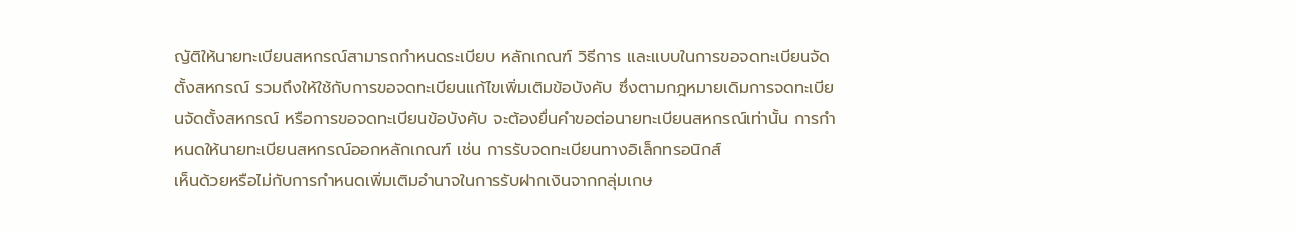ญัติให้นายทะเบียนสหกรณ์สามารถกำหนดระเบียบ หลักเกณฑ์ วิธีการ และแบบในการขอจดทะเบียนจัดตั้งสหกรณ์ รวมถึงให้ใช้กับการขอจดทะเบียนแก้ไขเพิ่มเติมข้อบังคับ ซึ่งตามกฎหมายเดิมการจดทะเบียนจัดตั้งสหกรณ์ หรือการขอจดทะเบียนข้อบังคับ จะต้องยื่นคำขอต่อนายทะเบียนสหกรณ์เท่านั้น การกำหนดให้นายทะเบียนสหกรณ์ออกหลักเกณฑ์ เช่น การรับจดทะเบียนทางอิเล็กทรอนิกส์
เห็นด้วยหรือไม่กับการกำหนดเพิ่มเติมอำนาจในการรับฝากเงินจากกลุ่มเกษ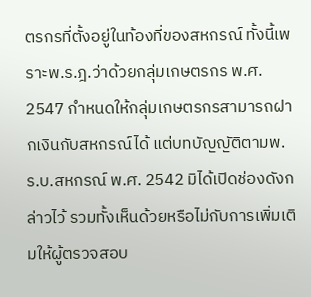ตรกรที่ตั้งอยู่ในท้องที่ของสหกรณ์ ทั้งนี้เพราะพ.ร.ฎ.ว่าด้วยกลุ่มเกษตรกร พ.ศ. 2547 กำหนดให้กลุ่มเกษตรกรสามารถฝากเงินกับสหกรณ์ได้ แต่บทบัญญัติตามพ.ร.บ.สหกรณ์ พ.ศ. 2542 มิได้เปิดช่องดังกล่าวไว้ รวมทั้งเห็นด้วยหรือไม่กับการเพิ่มเติมให้ผู้ตรวจสอบ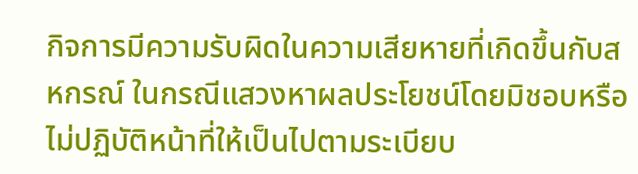กิจการมีความรับผิดในความเสียหายที่เกิดขึ้นกับสหกรณ์ ในกรณีแสวงหาผลประโยชน์โดยมิชอบหรือไม่ปฏิบัติหน้าที่ให้เป็นไปตามระเบียบ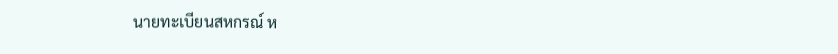นายทะเบียนสหกรณ์ ห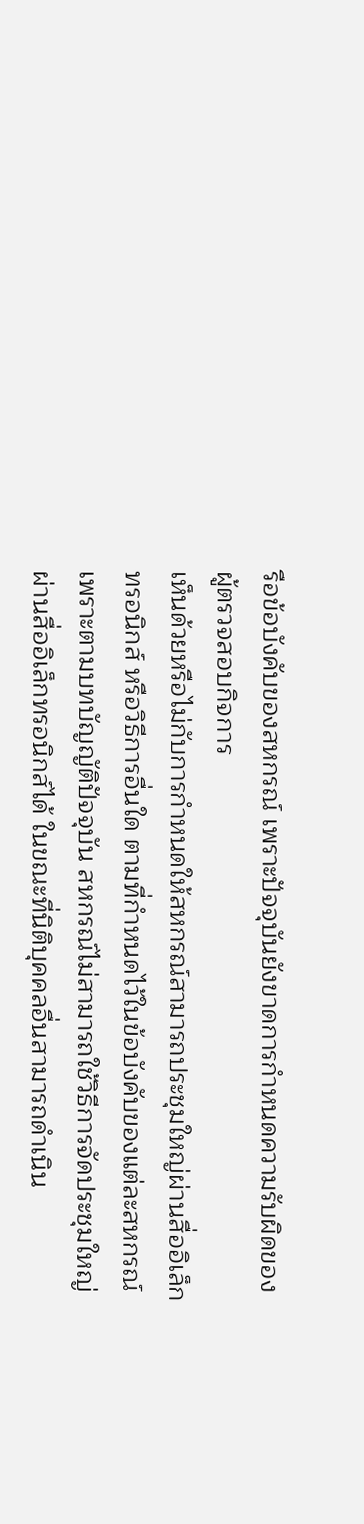รือข้อบังคับของสหกรณ์ เพราะปัจจุบันยังขาดการกำหนดความรับผิดของผู้ตรวจสอบกิจการ
เห็นด้วยหรือไม่กับการกำหนดให้สหกรณ์สามารถประชุมใหญ่ผ่านสื่ออิเล็กทรอนิกส์ หรือวิธีการอื่นใด ตามที่กำหนดไว้ในข้อบังคับของแต่ละสหกรณ์ เพราะตามบทบัญญัติปัจจุบัน สหกรณ์ไม่สามารถใช้วิธีการจัดประชุมใหญ่ผ่านสื่ออิเล็กทรอนิกส์ได้ ในขณะที่นิติบุคคลอื่นสามารถดำเนิน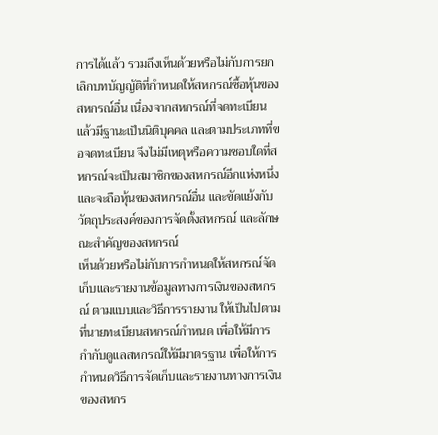การได้แล้ว รวมถึงเห็นด้วยหรือไม่กับการยกเลิกบทบัญญัติที่กำหนดให้สหกรณ์ซื้อหุ้นของสหกรณ์อื่น เนื่องจากสหกรณ์ที่จดทะเบียนแล้วมีฐานะเป็นนิติบุคคล และตามประเภทที่ขอจดทะเบียน จึงไม่มีเหตุหรือความชอบใดที่สหกรณ์จะเป็นสมาชิกของสหกรณ์อีกแห่งหนึ่งและจะถือหุ้นของสหกรณ์อื่น และขัดแย้งกับวัตถุประสงค์ของการจัดตั้งสหกรณ์ และลักษณะสำคัญของสหกรณ์
เห็นด้วยหรือไม่กับการกำหนดให้สหกรณ์จัดเก็บและรายงานข้อมูลทางการเงินของสหกรณ์ ตามแบบและวิธีการรายงาน ให้เป็นไปตามที่นายทะเบียนสหกรณ์กำหนด เพื่อให้มีการกำกับดูแลสหกรณ์ให้มีมาตรฐาน เพื่อให้การกำหนดวิธีการจัดเก็บและรายงานทางการเงินของสหกร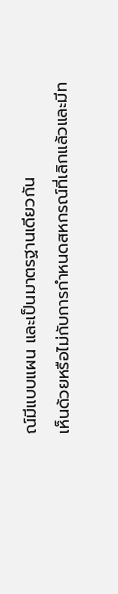ณ์มีแบบแผน และเป็นมาตรฐานเดียวกัน
เห็นด้วยหรือไม่กับการกำหนดสหกรณ์ที่เลิกแล้วและมีท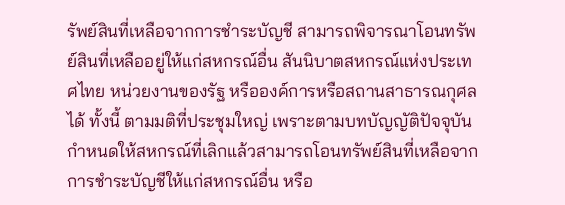รัพย์สินที่เหลือจากการชำระบัญชี สามารถพิจารณาโอนทรัพย์สินที่เหลืออยู่ให้แก่สหกรณ์อื่น สันนิบาตสหกรณ์แห่งประเทศไทย หน่วยงานของรัฐ หรือองค์การหรือสถานสาธารณกุศลได้ ทั้งนี้ ตามมติที่ประชุมใหญ่ เพราะตามบทบัญญัติปัจจุบัน กำหนดให้สหกรณ์ที่เลิกแล้วสามารถโอนทรัพย์สินที่เหลือจากการชำระบัญชีให้แก่สหกรณ์อื่น หรือ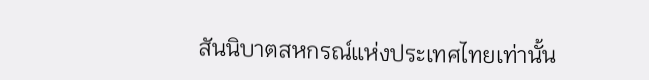สันนิบาตสหกรณ์แห่งประเทศไทยเท่านั้น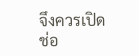จึงควรเปิดช่อ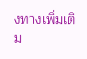งทางเพิ่มเติม